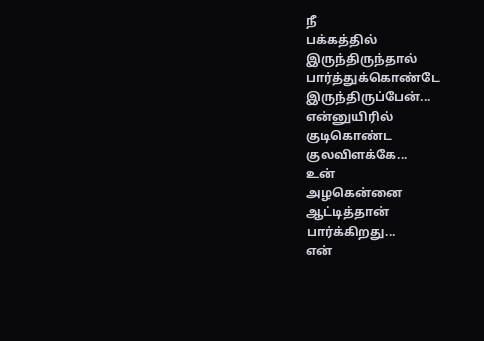நீ
பக்கத்தில்
இருந்திருந்தால்
பார்த்துக்கொண்டே
இருந்திருப்பேன்...
என்னுயிரில்
குடிகொண்ட
குலவிளக்கே...
உன்
அழகென்னை
ஆட்டித்தான்
பார்க்கிறது...
என்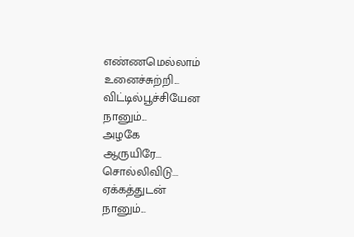எண்ணமெல்லாம்
உனைச்சுற்றி...
விட்டில்பூச்சியேன
நானும்...
அழகே
ஆருயிரே...
சொல்லிவிடு...
ஏக்கத்துடன்
நானும்...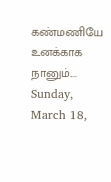கண்மணியே
உனக்காக
நானும்....
Sunday, March 18,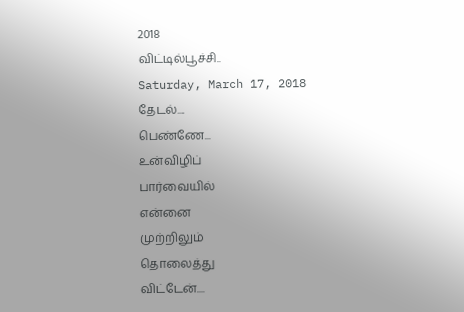2018
விட்டில்பூச்சி..
Saturday, March 17, 2018
தேடல்....
பெண்ணே...
உன்விழிப்
பார்வையில்
என்னை
முற்றிலும்
தொலைத்து
விட்டேன்....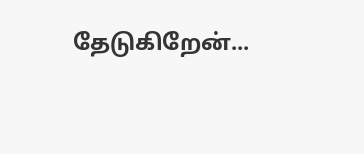தேடுகிறேன்...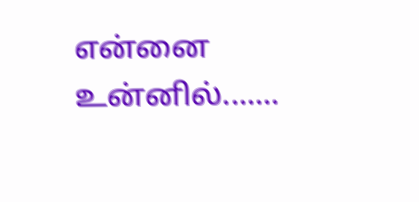என்னை
உன்னில்.......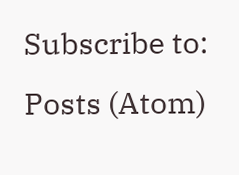Subscribe to:
Posts (Atom)